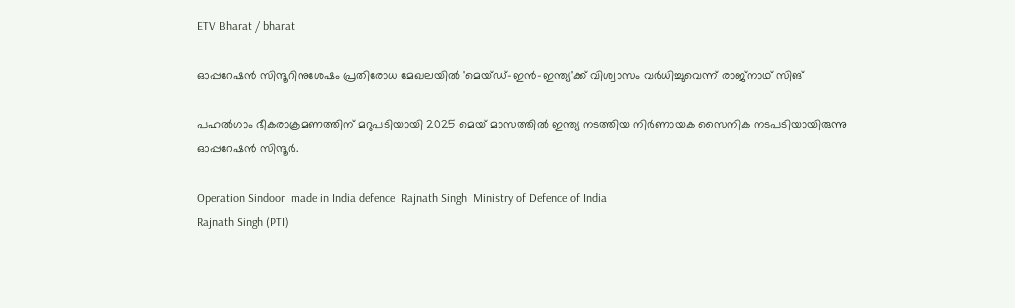ETV Bharat / bharat

ഓപ്പറേഷൻ സിന്ദൂറിനുശേഷം പ്രതിരോധ മേഖലയിൽ 'മെയ്‌ഡ്-ഇൻ-ഇന്ത്യ'ക്ക് വിശ്വാസം വർധിച്ചുവെന്ന് രാജ്‌നാഥ് സിങ്

പഹൽഗാം ഭീകരാക്രമണത്തിന് മറുപടിയായി 2025 മെയ് മാസത്തിൽ ഇന്ത്യ നടത്തിയ നിർണായക സൈനിക നടപടിയായിരുന്നു ഓപ്പറേഷൻ സിന്ദൂർ.

Operation Sindoor  made in India defence  Rajnath Singh  Ministry of Defence of India
Rajnath Singh (PTI)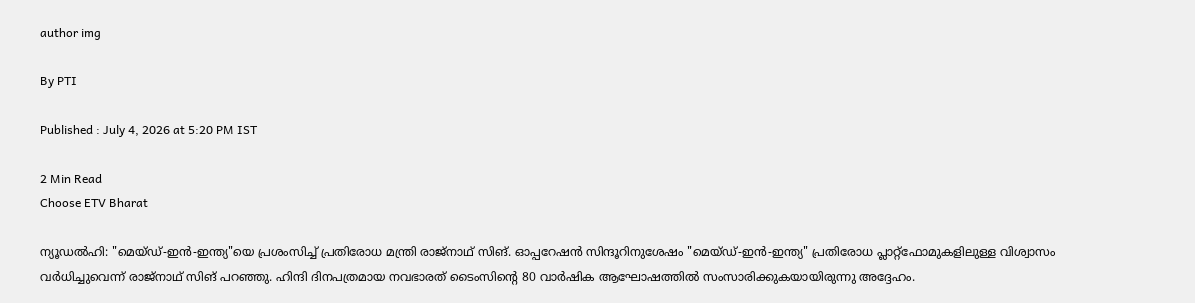author img

By PTI

Published : July 4, 2026 at 5:20 PM IST

2 Min Read
Choose ETV Bharat

ന്യൂഡൽഹി: "മെയ്‌ഡ്-ഇൻ-ഇന്ത്യ"യെ പ്രശംസിച്ച് പ്രതിരോധ മന്ത്രി രാജ്‌നാഥ് സിങ്. ഓപ്പറേഷൻ സിന്ദൂറിനുശേഷം "മെയ്‌ഡ്-ഇൻ-ഇന്ത്യ" പ്രതിരോധ പ്ലാറ്റ്‌ഫോമുകളിലുള്ള വിശ്വാസം വർധിച്ചുവെന്ന് രാജ്‌നാഥ് സിങ് പറഞ്ഞു. ഹിന്ദി ദിനപത്രമായ നവഭാരത് ടൈംസിൻ്റെ 80 വാർഷിക ആഘോഷത്തിൽ സംസാരിക്കുകയായിരുന്നു അദ്ദേഹം.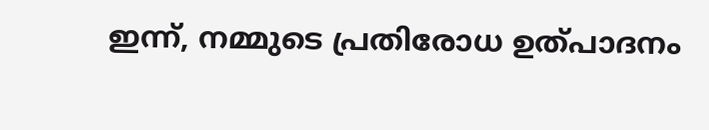ഇന്ന്, നമ്മുടെ പ്രതിരോധ ഉത്‌പാദനം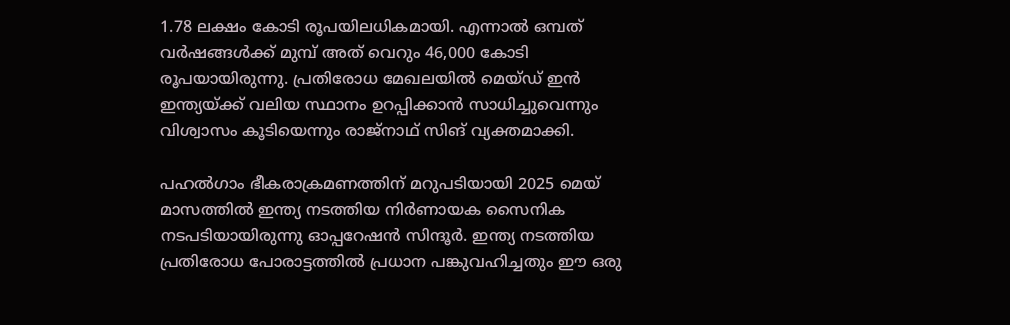1.78 ലക്ഷം കോടി രൂപയിലധികമായി. എന്നാൽ ഒമ്പത് വർഷങ്ങൾക്ക് മുമ്പ് അത് വെറും 46,000 കോടി രൂപയായിരുന്നു. പ്രതിരോധ മേഖലയിൽ മെയ്‌ഡ് ഇൻ ഇന്ത്യയ്‌ക്ക് വലിയ സ്ഥാനം ഉറപ്പിക്കാൻ സാധിച്ചുവെന്നും വിശ്വാസം കൂടിയെന്നും രാജ്‌നാഥ് സിങ് വ്യക്തമാക്കി.

പഹൽഗാം ഭീകരാക്രമണത്തിന് മറുപടിയായി 2025 മെയ് മാസത്തിൽ ഇന്ത്യ നടത്തിയ നിർണായക സൈനിക നടപടിയായിരുന്നു ഓപ്പറേഷൻ സിന്ദൂർ. ഇന്ത്യ നടത്തിയ പ്രതിരോധ പോരാട്ടത്തിൽ പ്രധാന പങ്കുവഹിച്ചതും ഈ ഒരു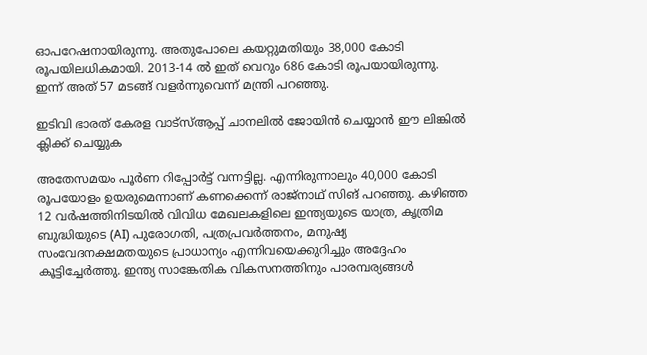ഓപറേഷനായിരുന്നു. അതുപോലെ കയറ്റുമതിയും 38,000 കോടി രൂപയിലധികമായി. 2013-14 ൽ ഇത് വെറും 686 കോടി രൂപയായിരുന്നു. ഇന്ന് അത് 57 മടങ്ങ് വളർന്നുവെന്ന് മന്ത്രി പറഞ്ഞു.

ഇടിവി ഭാരത് കേരള വാട്‌സ്‌ആപ്പ് ചാനലില്‍ ജോയിന്‍ ചെയ്യാന്‍ ഈ ലിങ്കില്‍ ക്ലിക്ക് ചെയ്യുക

അതേസമയം പൂർണ റിപ്പോർട്ട് വന്നട്ടില്ല. എന്നിരുന്നാലും 40,000 കോടി രൂപയോളം ഉയരുമെന്നാണ് കണക്കെന്ന് രാജ്‌നാഥ് സിങ് പറഞ്ഞു. കഴിഞ്ഞ 12 വർഷത്തിനിടയിൽ വിവിധ മേഖലകളിലെ ഇന്ത്യയുടെ യാത്ര, കൃത്രിമ ബുദ്ധിയുടെ (AI) പുരോഗതി, പത്രപ്രവർത്തനം, മനുഷ്യ സംവേദനക്ഷമതയുടെ പ്രാധാന്യം എന്നിവയെക്കുറിച്ചും അദ്ദേഹം കൂട്ടിച്ചേർത്തു. ഇന്ത്യ സാങ്കേതിക വികസനത്തിനും പാരമ്പര്യങ്ങൾ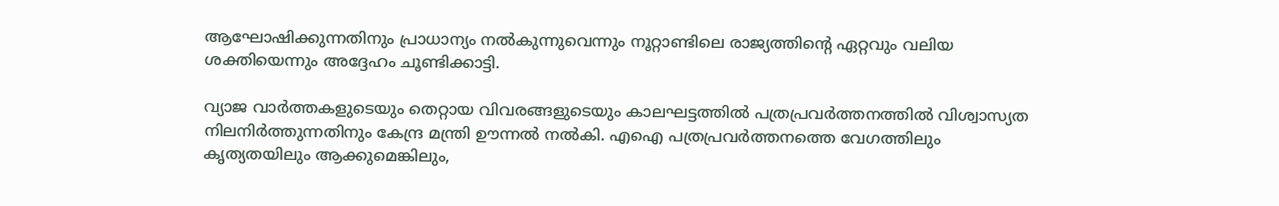ആഘോഷിക്കുന്നതിനും പ്രാധാന്യം നൽകുന്നുവെന്നും നൂറ്റാണ്ടിലെ രാജ്യത്തിൻ്റെ ഏറ്റവും വലിയ ശക്തിയെന്നും അദ്ദേഹം ചൂണ്ടിക്കാട്ടി.

വ്യാജ വാർത്തകളുടെയും തെറ്റായ വിവരങ്ങളുടെയും കാലഘട്ടത്തിൽ പത്രപ്രവർത്തനത്തിൽ വിശ്വാസ്യത നിലനിർത്തുന്നതിനും കേന്ദ്ര മന്ത്രി ഊന്നൽ നൽകി. എഐ പത്രപ്രവർത്തനത്തെ വേഗത്തിലും കൃത്യതയിലും ആക്കുമെങ്കിലും,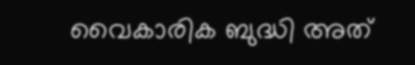വൈകാരിക ബുദ്ധി അത്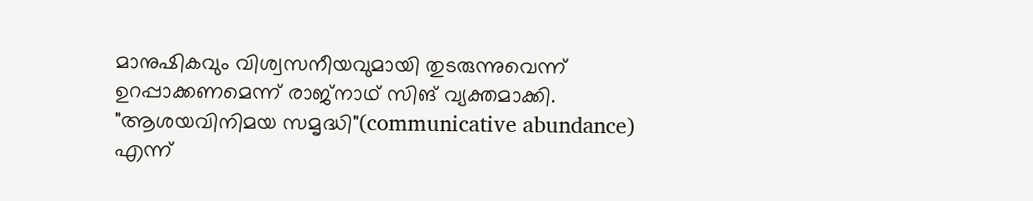മാനുഷികവും വിശ്വസനീയവുമായി തുടരുന്നുവെന്ന് ഉറപ്പാക്കണമെന്ന് രാജ്‌നാഥ് സിങ് വ്യക്തമാക്കി. "ആശയവിനിമയ സമൃദ്ധി"(communicative abundance) എന്ന്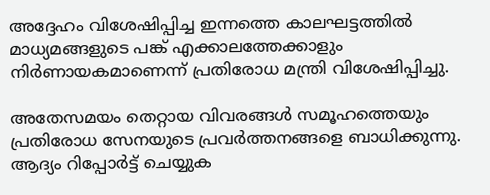അദ്ദേഹം വിശേഷിപ്പിച്ച ഇന്നത്തെ കാലഘട്ടത്തിൽ മാധ്യമങ്ങളുടെ പങ്ക് എക്കാലത്തേക്കാളും നിർണായകമാണെന്ന് പ്രതിരോധ മന്ത്രി വിശേഷിപ്പിച്ചു.

അതേസമയം തെറ്റായ വിവരങ്ങൾ സമൂഹത്തെയും പ്രതിരോധ സേനയുടെ പ്രവർത്തനങ്ങളെ ബാധിക്കുന്നു. ആദ്യം റിപ്പോർട്ട് ചെയ്യുക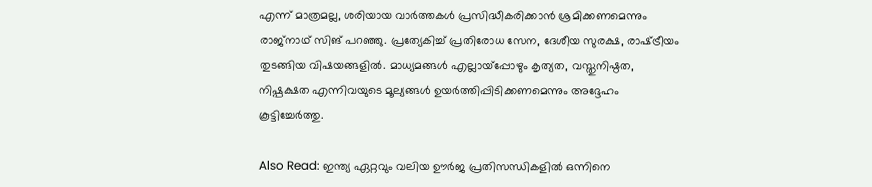എന്ന് മാത്രമല്ല, ശരിയായ വാർത്തകൾ പ്രസിദ്ധീകരിക്കാൻ ശ്രമിക്കണമെന്നും രാജ്‌നാഥ് സിങ് പറഞ്ഞു. പ്രത്യേകിച്ച് പ്രതിരോധ സേന, ദേശീയ സുരക്ഷ, രാഷ്‌ട്രീയം തുടങ്ങിയ വിഷയങ്ങളിൽ. മാധ്യമങ്ങൾ എല്ലായ്പ്പോഴും കൃത്യത, വസ്തുനിഷ്ഠത, നിഷ്പക്ഷത എന്നിവയുടെ മൂല്യങ്ങൾ ഉയർത്തിപ്പിടിക്കണമെന്നും അദ്ദേഹം കൂട്ടിച്ചേർത്തു.

Also Read: ഇന്ത്യ ഏറ്റവും വലിയ ഊർജ പ്രതിസന്ധികളിൽ ഒന്നിനെ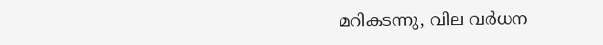മറികടന്നു, വില വര്‍ധന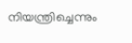നിയന്ത്രിച്ചെന്നും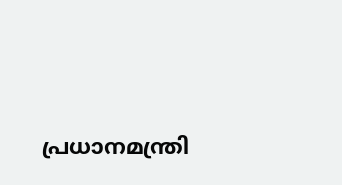പ്രധാനമന്ത്രി